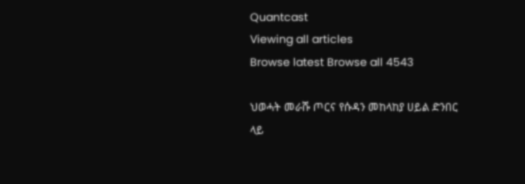Quantcast
Viewing all articles
Browse latest Browse all 4543

ህወሓት መራሹ ጦርና የሱዳን መከላከያ ሀይል ድንበር ላይ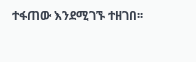ተፋጠው እንደሚገኙ ተዘገበ፡፡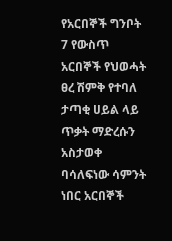የአርበኞች ግንቦት 7 የውስጥ አርበኞች የህወሓት ፀረ ሽምቅ የተባለ ታጣቂ ሀይል ላይ ጥቃት ማድረሱን አስታወቀ ባሳለፍነው ሳምንት ነበር አርበኞች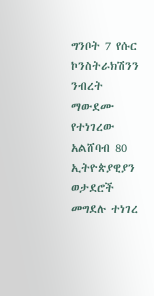ግንቦት 7 የሱር ኮንስትራክሽንን ንብረት ማውደሙ የተነገረው አልሸባብ 80 ኢትዮጵያዊያን ወታደሮች መግደሉ ተነገረ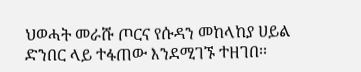ህወሓት መራሹ ጦርና የሱዳን መከላከያ ሀይል ድንበር ላይ ተፋጠው እንደሚገኙ ተዘገበ፡፡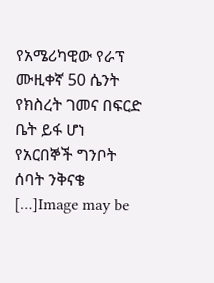የአሜሪካዊው የራፕ ሙዚቀኛ 50 ሴንት የክስረት ገመና በፍርድ ቤት ይፋ ሆነ     የአርበኞች ግንቦት ሰባት ንቅናቄ […]Image may be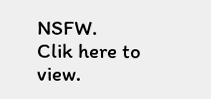NSFW.
Clik here to view.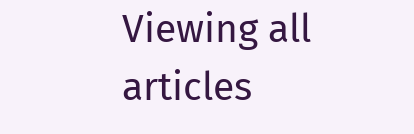Viewing all articles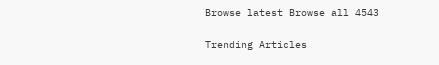Browse latest Browse all 4543

Trending Articles